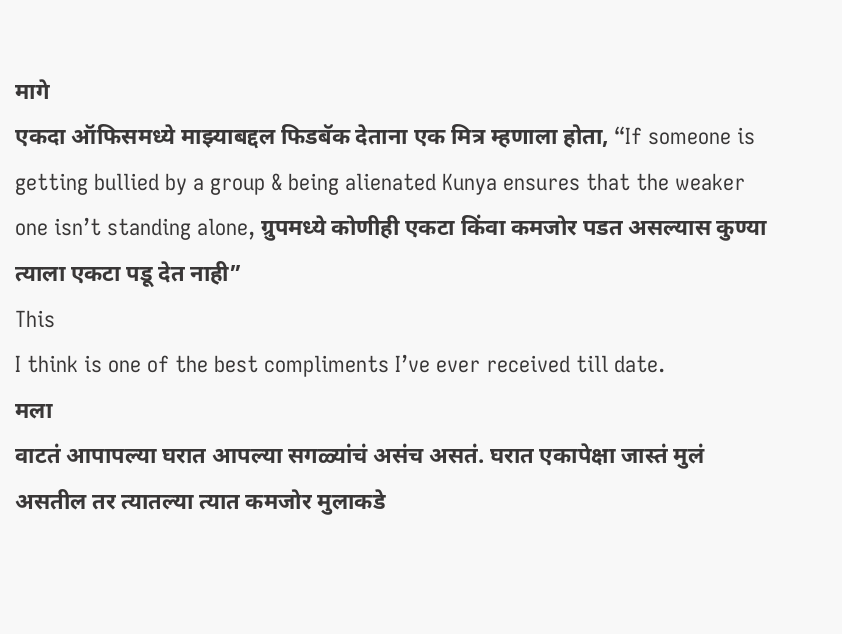मागे
एकदा ऑफिसमध्ये माझ्याबद्दल फिडबॅक देताना एक मित्र म्हणाला होता, “If someone is
getting bullied by a group & being alienated Kunya ensures that the weaker
one isn’t standing alone, ग्रुपमध्ये कोणीही एकटा किंवा कमजोर पडत असल्यास कुण्या
त्याला एकटा पडू देत नाही”
This
I think is one of the best compliments I’ve ever received till date.
मला
वाटतं आपापल्या घरात आपल्या सगळ्यांचं असंच असतं. घरात एकापेक्षा जास्तं मुलं
असतील तर त्यातल्या त्यात कमजोर मुलाकडे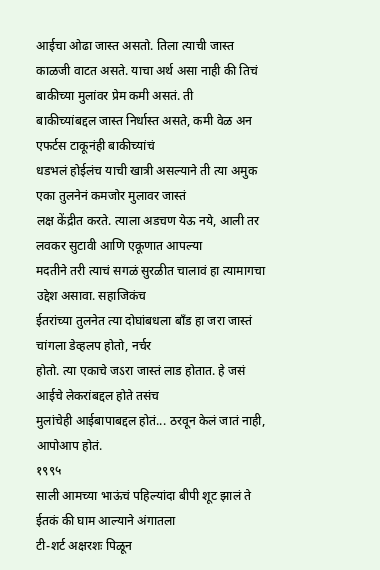आईचा ओढा जास्त असतो. तिला त्याची जास्त
काळजी वाटत असते. याचा अर्थ असा नाही की तिचं बाकीच्या मुलांवर प्रेम कमी असतं. ती
बाकीच्यांबद्दल जास्त निर्धास्त असते, कमी वेळ अन एफर्टस टाकूनंही बाकीच्यांचं
धडभलं होईलंच याची खात्री असल्याने ती त्या अमुक एका तुलनेनं कमजोर मुलावर जास्तं
लक्ष केंद्रीत करते. त्याला अडचण येऊ नये, आली तर लवकर सुटावी आणि एकूणात आपल्या
मदतीने तरी त्याचं सगळं सुरळीत चालावं हा त्यामागचा उद्देश असावा. सहाजिकंच
ईतरांच्या तुलनेत त्या दोघांबधला बॉंड हा जरा जास्तं चांगला डेव्हलप होतो, नर्चर
होतो. त्या एकाचे जऽरा जास्तं लाड होतात. हे जसं आईचे लेकरांबद्दल होते तसंच
मुलांचेही आईबापाबद्दल होतं... ठरवून केलं जातं नाही, आपोआप होतं.
१९९५
साली आमच्या भाऊंचं पहिल्यांदा बीपी शूट झालं ते ईतकं की घाम आल्याने अंगातला
टी-शर्ट अक्षरशः पिळून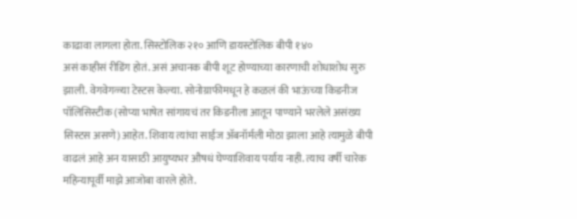काढावा लागला होता. सिस्टोलिक २१० आणि डायस्टोलिक बीपी १४०
असं काहीसं रीडिंग होतं. असं अचानक बीपी शूट होण्याच्या कारणाची शोधाशोध सुरु
झाली. वेगवेगळ्या टेस्टस केल्या. सोनोग्राफीमधून हे कळलं की भाऊंच्या किडनीज
पॉलिसिस्टीक (सोप्या भाषेत सांगायचं तर किडनीला आतून पाण्याने भरलेले असंख्य
सिस्टस असणे) आहेत. शिवाय त्यांचा साईज ॲबनॉर्मली मोठा झाला आहे त्यामुळे बीपी
वाढलं आहे अन यासाठी आयुष्यभर औषधं घेण्याशिवाय पर्याय नाही. त्याच वर्षी चारेक
महिन्यापूर्वी माझे आजोबा वारले होते.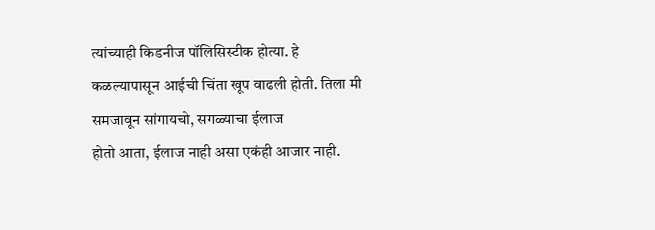त्यांच्याही किडनीज पॉलिसिस्टीक होत्या. हे
कळल्यापासून आईची चिंता खूप वाढली होती. तिला मी समजावून सांगायचो, सगळ्याचा ईलाज
होतो आता, ईलाज नाही असा एकंही आजार नाही.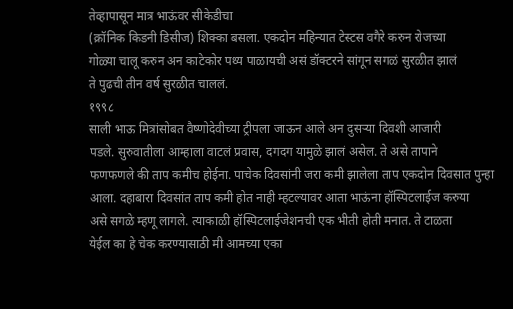तेव्हापासून मात्र भाऊंवर सीकेडीचा
(क्रॉनिक किडनी डिसीज) शिक्का बसला. एकदोन महिन्यात टेस्टस वगैरे करुन रोजच्या
गोळ्या चालू करुन अन काटेकोर पथ्य पाळायची असं डॉक्टरने सांगून सगळं सुरळीत झालं
ते पुढची तीन वर्ष सुरळीत चाललं.
१९९८
साली भाऊ मित्रांसोबत वैष्णोदेवीच्या ट्रीपला जाऊन आले अन दुसऱ्या दिवशी आजारी
पडले. सुरुवातीला आम्हाला वाटलं प्रवास, दगदग यामुळे झालं असेल. ते असे तापाने
फणफणले की ताप कमीच होईना. पाचेक दिवसांनी जरा कमी झालेला ताप एकदोन दिवसात पुन्हा
आला. दहाबारा दिवसांत ताप कमी होत नाही म्हटल्यावर आता भाऊंना हॉस्पिटलाईज करुया
असे सगळे म्हणू लागले. त्याकाळी हॉस्पिटलाईजेशनची एक भीती होती मनात. ते टाळता
येईल का हे चेक करण्यासाठी मी आमच्या एका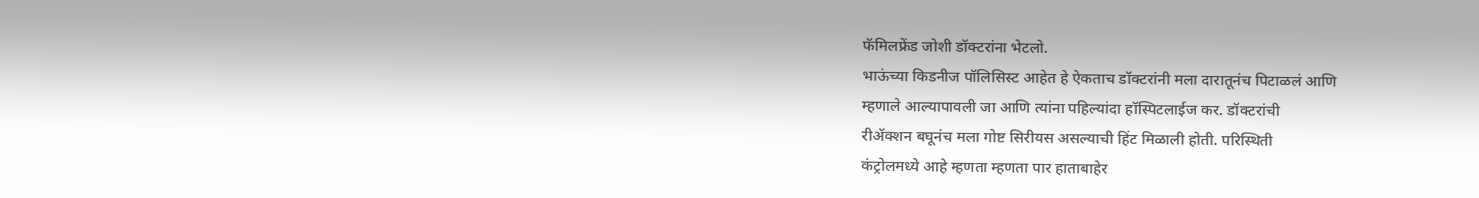फॅमिलफ्रेंड जोशी डॉक्टरांना भेटलो.
भाऊंच्या किडनीज पॉलिसिस्ट आहेत हे ऐकताच डॉक्टरांनी मला दारातूनंच पिटाळलं आणि
म्हणाले आल्यापावली जा आणि त्यांना पहिल्यांदा हॉस्पिटलाईज कर. डॉक्टरांची
रीॲक्शन बघूनंच मला गोष्ट सिरीयस असल्याची हिंट मिळाली होती. परिस्थिती
कंट्रोलमध्ये आहे म्हणता म्हणता पार हाताबाहेर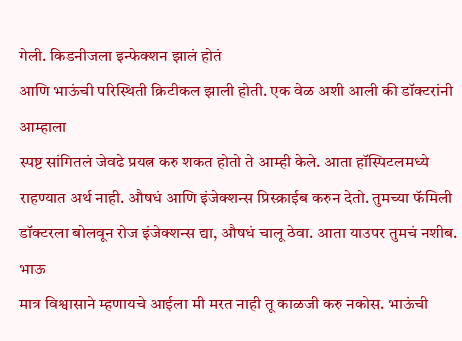गेली. किडनीजला इन्फेक्शन झालं होतं
आणि भाऊंची परिस्थिती क्रिटीकल झाली होती. एक वेळ अशी आली की डॉक्टरांनी आम्हाला
स्पष्ट सांगितलं जेवढे प्रयत्न करु शकत होतो ते आम्ही केले. आता हॉस्पिटलमध्ये
राहण्यात अर्थ नाही. औषधं आणि इंजेक्शन्स प्रिस्क्राईब करुन देतो. तुमच्या फॅमिली
डॉक्टरला बोलवून रोज इंजेक्शन्स द्या, औषधं चालू ठेवा. आता याउपर तुमचं नशीब. भाऊ
मात्र विश्वासाने म्हणायचे आईला मी मरत नाही तू काळजी करु नकोस. भाऊंची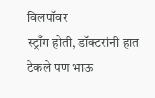विलपॉवर
स्ट्राँग होती, डॉक्टरांनी हात टेकले पण भाऊ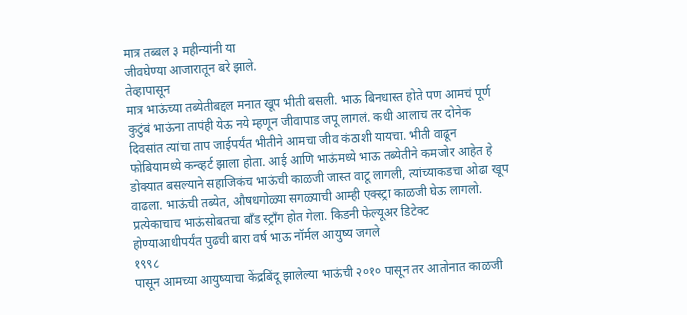मात्र तब्बल ३ महीन्यांनी या
जीवघेण्या आजारातून बरे झाले.
तेव्हापासून
मात्र भाऊंच्या तब्येतीबद्दल मनात खूप भीती बसली. भाऊ बिनधास्त होते पण आमचं पूर्ण
कुटुंबं भाऊंना तापंही येऊ नये म्हणून जीवापाड जपू लागलं. कधी आलाच तर दोनेक
दिवसांत त्यांचा ताप जाईपर्यंत भीतीने आमचा जीव कंठाशी यायचा. भीती वाढून
फोबियामध्ये कन्व्हर्ट झाला होता. आई आणि भाऊंमध्ये भाऊ तब्येतीने कमजोर आहेत हे
डोक्यात बसल्याने सहाजिकंच भाऊंची काळजी जास्त वाटू लागली, त्यांच्याकडचा ओढा खूप
वाढला. भाऊंची तब्येत, औषधगोळ्या सगळ्याची आम्ही एक्स्ट्रा काळजी घेऊ लागलो.
प्रत्येकाचाच भाऊंसोबतचा बॉंड स्ट्राँग होत गेला. किडनी फेल्यूअर डिटेक्ट
होण्याआधीपर्यंत पुढची बारा वर्ष भाऊ नॉर्मल आयुष्य जगले
१९९८
पासून आमच्या आयुष्याचा केंद्रबिंदू झालेल्या भाऊंची २०१० पासून तर आतोनात काळजी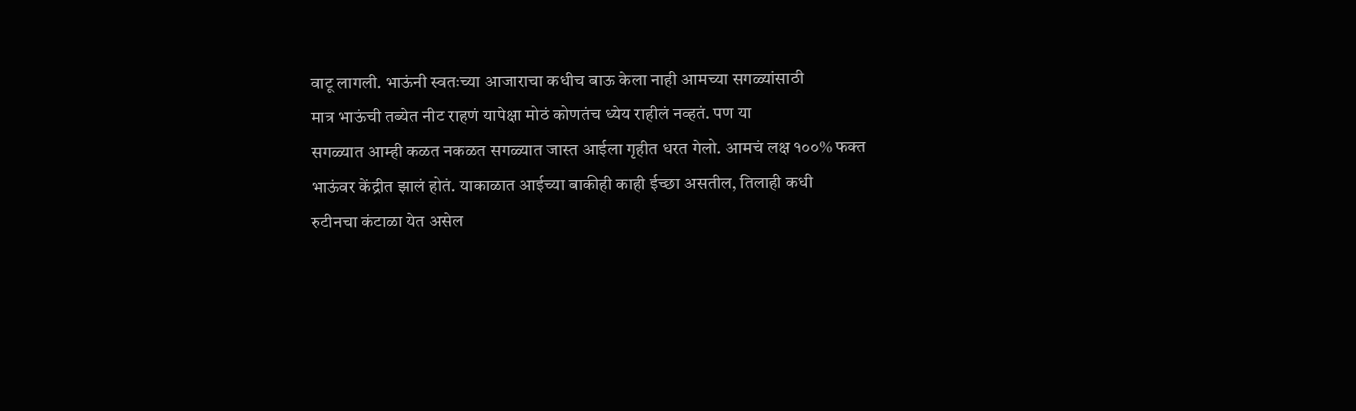वाटू लागली. भाऊंनी स्वतःच्या आजाराचा कधीच बाऊ केला नाही आमच्या सगळ्यांसाठी
मात्र भाऊंची तब्येत नीट राहणं यापेक्षा मोठं कोणतंच ध्येय राहीलं नव्हतं. पण या
सगळ्यात आम्ही कळत नकळत सगळ्यात जास्त आईला गृहीत धरत गेलो. आमचं लक्ष १००% फक्त
भाऊंवर केंद्रीत झालं होतं. याकाळात आईच्या बाकीही काही ईच्छा असतील, तिलाही कधी
रुटीनचा कंटाळा येत असेल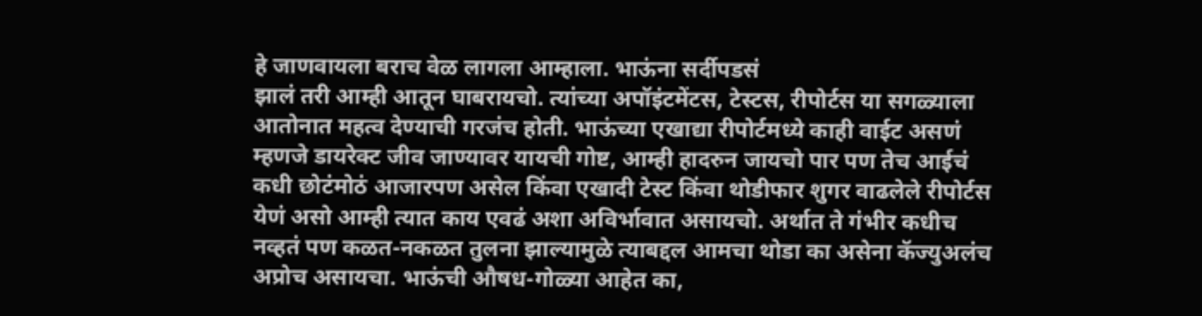हे जाणवायला बराच वेळ लागला आम्हाला. भाऊंना सर्दीपडसं
झालं तरी आम्ही आतून घाबरायचो. त्यांच्या अपॉइंटमेंटस, टेस्टस, रीपोर्टस या सगळ्याला
आतोनात महत्व देण्याची गरजंच होती. भाऊंच्या एखाद्या रीपोर्टमध्ये काही वाईट असणं
म्हणजे डायरेक्ट जीव जाण्यावर यायची गोष्ट, आम्ही हादरुन जायचो पार पण तेच आईचं
कधी छोटंमोठं आजारपण असेल किंवा एखादी टेस्ट किंवा थोडीफार शुगर वाढलेले रीपोर्टस
येणं असो आम्ही त्यात काय एवढं अशा अविर्भावात असायचो. अर्थात ते गंभीर कधीच
नव्हतं पण कळत-नकळत तुलना झाल्यामुळे त्याबद्दल आमचा थोडा का असेना कॅज्युअलंच
अप्रोच असायचा. भाऊंची औषध-गोळ्या आहेत का,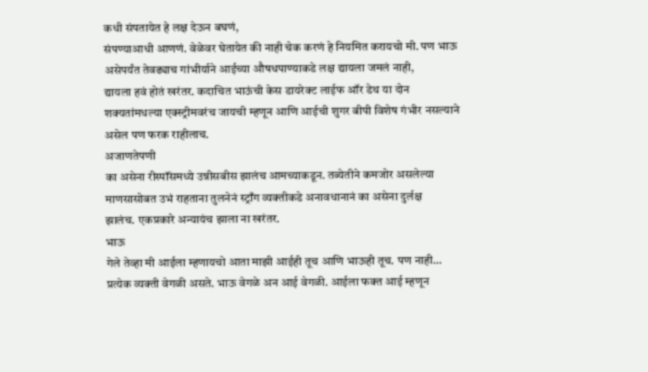कधी संपतायेत हे लक्ष देऊन बघणं,
संपण्याआधी आणणं. वेळेवर घेतायेत की नाही चेक करणं हे नियमित करायचो मी. पण भाऊ
असेपर्यंत तेवढ्याच गांभीर्याने आईच्या औषधपाण्याकडे लक्ष द्यायला जमलं नाही,
द्यायला हवं होतं खरंतर. कदाचित भाऊंची केस डायरेक्ट लाईफ ऑर डेथ या दोन
शक्यतांमधल्या एक्स्ट्रीमवरंच जायची म्हणून आणि आईची शुगर बीपी विशेष गंभीर नसल्याने
असेल पण फरक राहीलाच.
अजाणतेपणी
का असेना रीस्पॉंसमध्ये उन्नीसबीस झालंच आमच्याकडून. तब्येतीने कमजोर असलेल्या
माणसासोबत उभं राहताना तुलनेनं स्ट्राँग व्यक्तीकडे अनावधानानं का असेना दुर्लक्ष
झालंच. एकप्रकारे अन्यायंच झाला ना खरंतर.
भाऊ
गेले तेव्हा मी आईला म्हणायचो आता माझी आईही तूच आणि भाऊही तूच. पण नाही...
प्रत्येक व्यक्ती वेगळी असते. भाऊ वेगळे अन आई वेगळी. आईला फक्त आई म्हणून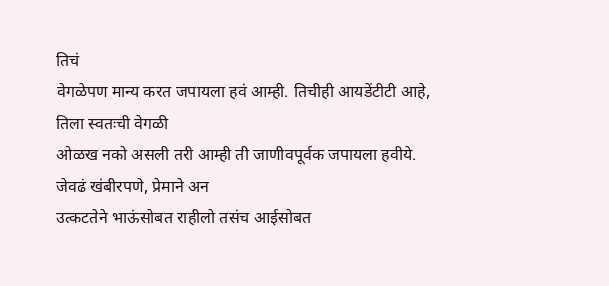तिचं
वेगळेपण मान्य करत जपायला हवं आम्ही. तिचीही आयडेंटीटी आहे, तिला स्वतःची वेगळी
ओळख नको असली तरी आम्ही ती जाणीवपूर्वक जपायला हवीये. जेवढं खंबीरपणे, प्रेमाने अन
उत्कटतेने भाऊंसोबत राहीलो तसंच आईसोबत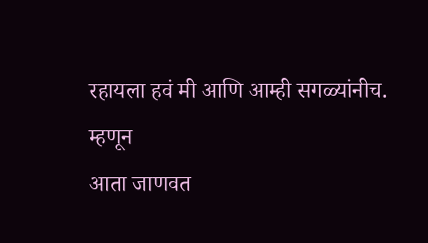रहायला हवं मी आणि आम्ही सगळ्यांनीच.
म्हणून
आता जाणवत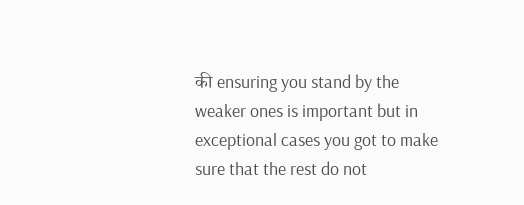की ensuring you stand by the weaker ones is important but in
exceptional cases you got to make sure that the rest do not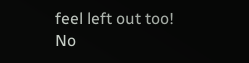feel left out too!
No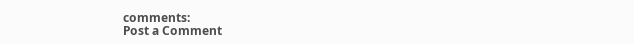comments:
Post a Comment